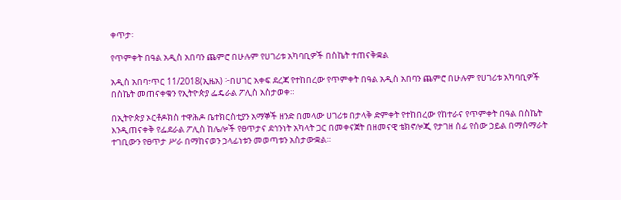ቀጥታ፡

የጥምቀት በዓል አዲስ አበባን ጨምሮ በሁሉም የሀገሪቱ አካባቢዎች በስኬት ተጠናቅቋል

አዲስ አበባ፣ጥር 11/2018(ኢዜአ) ፦በሀገር አቀፍ ደረጃ የተከበረው የጥምቀት በዓል አዲስ አበባን ጨምሮ በሁሉም የሀገሪቱ አካባቢዎች በስኬት መጠናቀቁን የኢትዮጵያ ፌዴራል ፖሊስ አስታወቀ።

በኢትዮጵያ ኦርቶዶክስ ተዋሕዶ ቤተክርስቲያን አማኞች ዘንድ በመላው ሀገሪቱ በታላቅ ድምቀት የተከበረው የከተራና የጥምቀት በዓል በስኬት እንዲጠናቀቅ የፌደራል ፖሊስ ከሌሎች የፀጥታና ደኅንነት አካላት ጋር በመቀናጀት በዘመናዊ ቴክኖሎጂ የታገዘ ሰፊ የሰው ኃይል በማሰማራት ተገቢውን የፀጥታ ሥራ በማከናወን ኃላፊነቱን መወጣቱን አስታውቋል።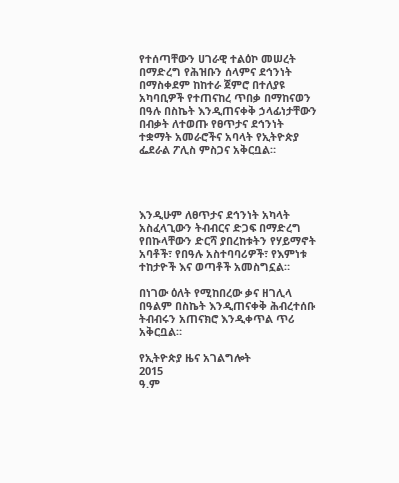የተሰጣቸውን ሀገራዊ ተልዕኮ መሠረት በማድረግ የሕዝቡን ሰላምና ደኅንነት በማስቀደም ከከተራ ጀምሮ በተለያዩ አካባቢዎች የተጠናከረ ጥበቃ በማከናወን በዓሉ በስኬት እንዲጠናቀቅ ኃላፊነታቸውን በብቃት ለተወጡ የፀጥታና ደኅንነት ተቋማት አመራሮችና አባላት የኢትዮጵያ ፌደራል ፖሊስ ምስጋና አቅርቧል።




እንዲሁም ለፀጥታና ደኅንነት አካላት አስፈላጊውን ትብብርና ድጋፍ በማድረግ የበኩላቸውን ድርሻ ያበረከቱትን የሃይማኖት አባቶች፣ የበዓሉ አስተባባሪዎች፣ የእምነቱ ተከታዮች እና ወጣቶች አመስግኗል።

በነገው ዕለት የሚከበረው ቃና ዘገሊላ በዓልም በስኬት እንዲጠናቀቅ ሕብረተሰቡ ትብብሩን አጠናክሮ እንዲቀጥል ጥሪ አቅርቧል።

የኢትዮጵያ ዜና አገልግሎት
2015
ዓ.ም